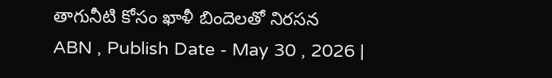తాగునీటి కోసం ఖాళీ బిందెలతో నిరసన
ABN , Publish Date - May 30 , 2026 |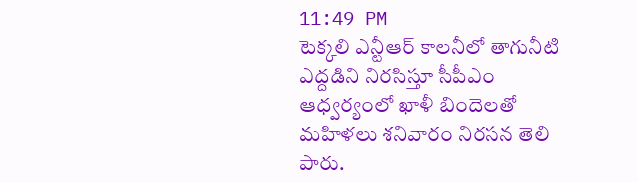11:49 PM
టెక్కలి ఎన్టీఆర్ కాలనీలో తాగునీటి ఎద్దడిని నిరసిస్తూ సీపీఎం ఆధ్వర్యంలో ఖాళీ బిందెలతో మహిళలు శనివారం నిరసన తెలి పారు.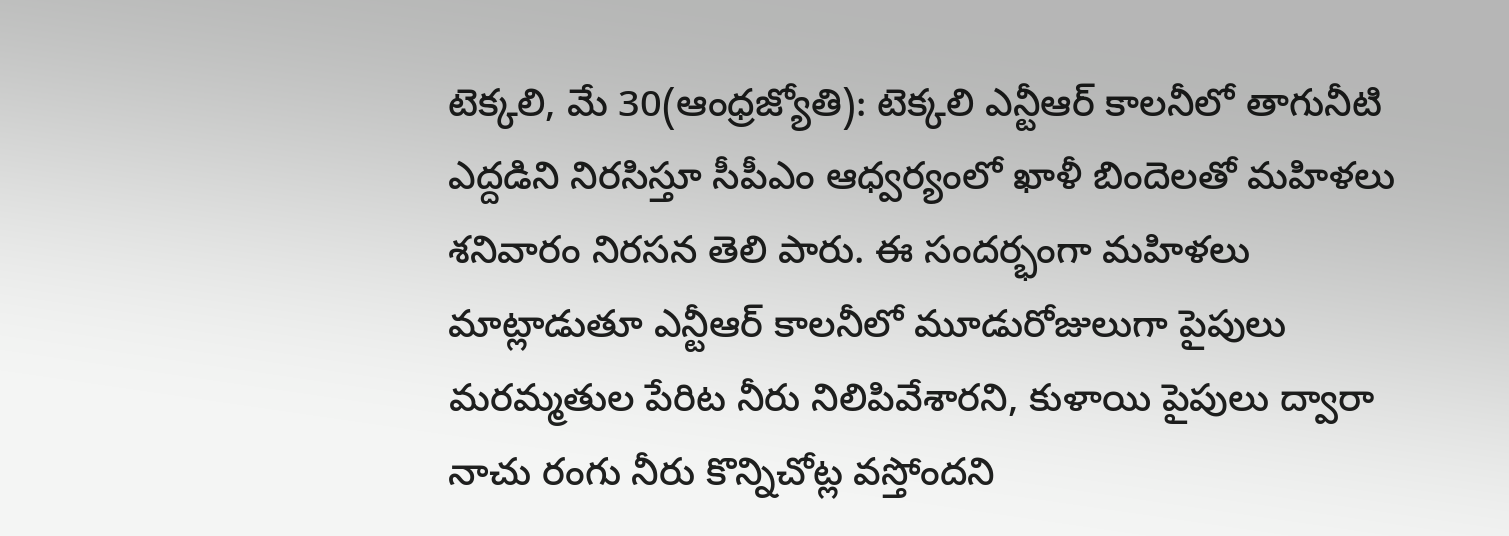టెక్కలి, మే 30(ఆంధ్రజ్యోతి): టెక్కలి ఎన్టీఆర్ కాలనీలో తాగునీటి ఎద్దడిని నిరసిస్తూ సీపీఎం ఆధ్వర్యంలో ఖాళీ బిందెలతో మహిళలు శనివారం నిరసన తెలి పారు. ఈ సందర్భంగా మహిళలు మాట్లాడుతూ ఎన్టీఆర్ కాలనీలో మూడురోజులుగా పైపులు మరమ్మతుల పేరిట నీరు నిలిపివేశారని, కుళాయి పైపులు ద్వారా నాచు రంగు నీరు కొన్నిచోట్ల వస్తోందని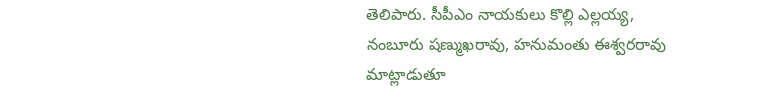తెలిపారు. సీపీఎం నాయకులు కొల్లి ఎల్లయ్య, నంబూరు షణ్ముఖరావు, హనుమంతు ఈశ్వరరావు మాట్లాడుతూ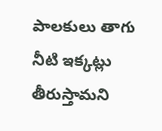పాలకులు తాగు నీటి ఇక్కట్లు తీరుస్తామని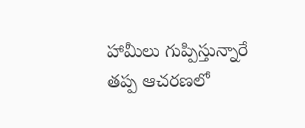హామీలు గుప్పిస్తున్నారే తప్ప ఆచరణలో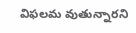విఫలమ వుతున్నారని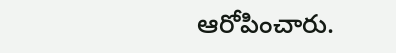ఆరోపించారు.